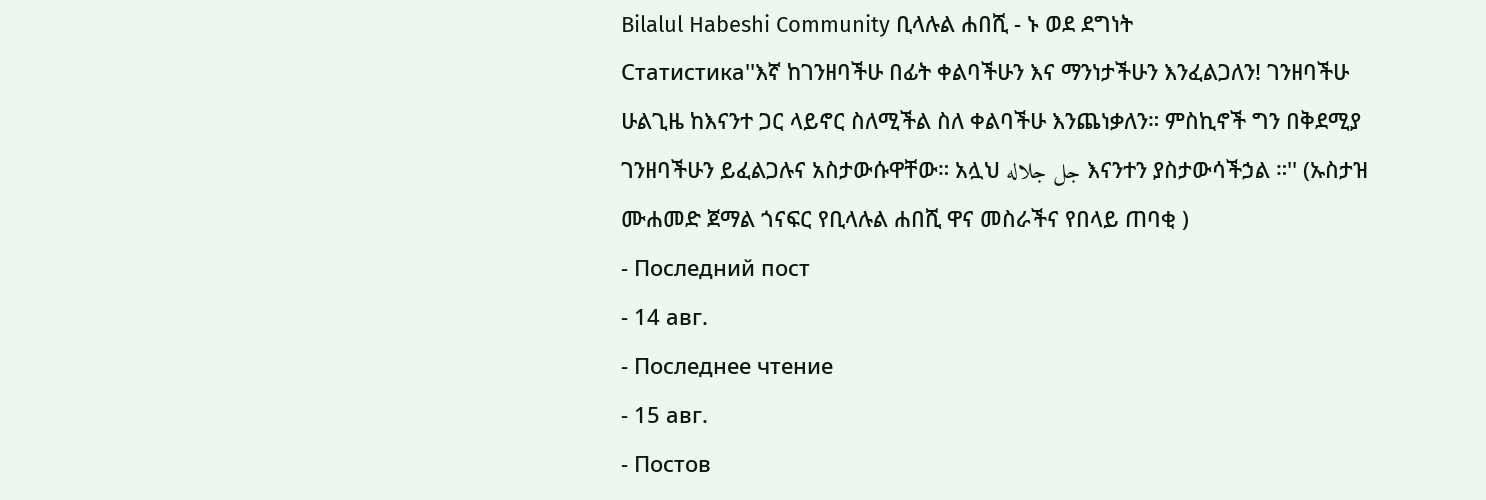Bilalul Habeshi Community ቢላሉል ሐበሺ - ኑ ወደ ደግነት
Статистика''እኛ ከገንዘባችሁ በፊት ቀልባችሁን እና ማንነታችሁን እንፈልጋለን! ገንዘባችሁ ሁልጊዜ ከእናንተ ጋር ላይኖር ስለሚችል ስለ ቀልባችሁ እንጨነቃለን። ምስኪኖች ግን በቅደሚያ ገንዘባችሁን ይፈልጋሉና አስታውሱዋቸው። አሏህ جل جلاله እናንተን ያስታውሳችኃል ።'' (ኡስታዝ ሙሐመድ ጀማል ጎናፍር የቢላሉል ሐበሺ ዋና መስራችና የበላይ ጠባቂ )
- Последний пост
- 14 авг.
- Последнее чтение
- 15 авг.
- Постов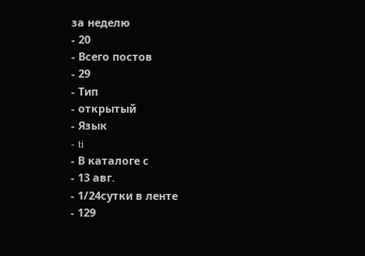за неделю
- 20
- Всего постов
- 29
- Тип
- открытый
- Язык
- ti
- В каталоге с
- 13 авг.
- 1/24сутки в ленте
- 129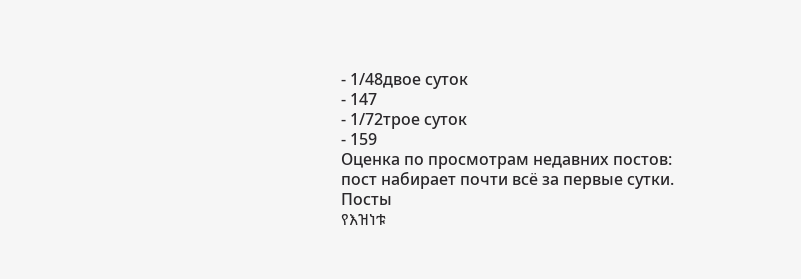- 1/48двое суток
- 147
- 1/72трое суток
- 159
Оценка по просмотрам недавних постов: пост набирает почти всё за первые сутки.
Посты
የእዝነቱ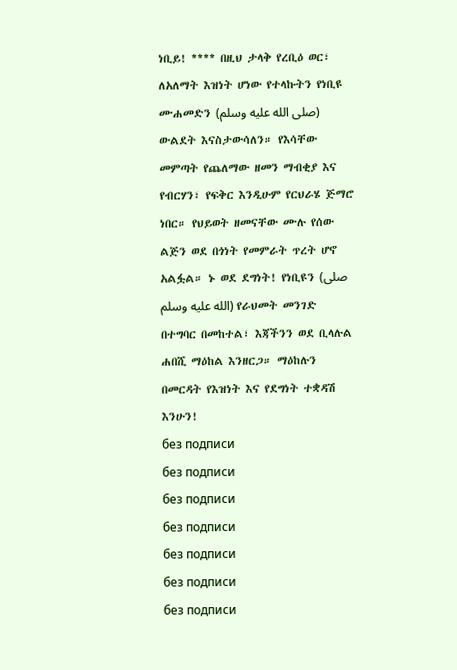ነቢይ! **** በዚህ ታላቅ የረቢዕ ወር፣ ለአለማት እዝነት ሆነው የተላኩትን የነቢዩ ሙሐመድን (صلى الله عليه وسلم) ውልደት እናስታውሳለን። የእሳቸው መምጣት የጨለማው ዘመን ማብቂያ እና የብርሃን፣ የፍቅር እንዲሁም የርህራሄ ጅማሮ ነበር። የህይወት ዘመናቸው ሙሉ የሰው ልጅን ወደ በጎነት የመምራት ጥረት ሆኖ አልፏል። ኑ ወደ ደግነት! የነቢዩን (صلى الله عليه وسلم) የራህመት መንገድ በተግባር በመከተል፣ እጃችንን ወደ ቢላሉል ሐበሺ ማዕከል እንዘርጋ። ማዕከሉን በመርዳት የእዝነት እና የደግነት ተቋዳሽ እንሁን!
без подписи
без подписи
без подписи
без подписи
без подписи
без подписи
без подписи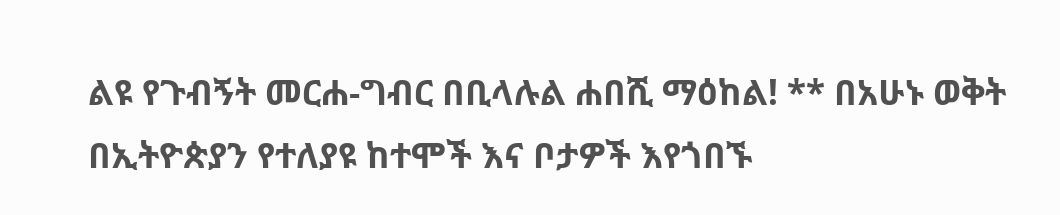ልዩ የጉብኝት መርሐ-ግብር በቢላሉል ሐበሺ ማዕከል! ** በአሁኑ ወቅት በኢትዮጵያን የተለያዩ ከተሞች እና ቦታዎች እየጎበኙ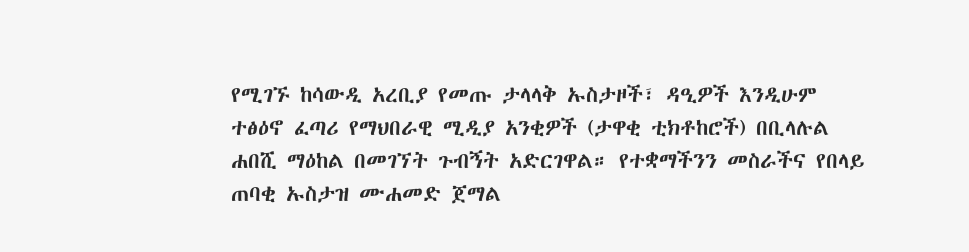የሚገኙ ከሳውዲ አረቢያ የመጡ ታላላቅ ኡስታዞች፣ ዳዒዎች እንዲሁም ተፅዕኖ ፈጣሪ የማህበራዊ ሚዲያ አንቂዎች (ታዋቂ ቲክቶከሮች) በቢላሉል ሐበሺ ማዕከል በመገኘት ጉብኝት አድርገዋል። የተቋማችንን መስራችና የበላይ ጠባቂ ኡስታዝ ሙሐመድ ጀማል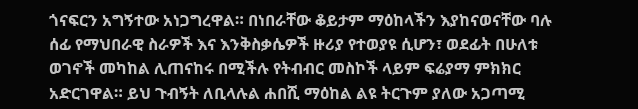ጎናፍርን አግኝተው አነጋግረዋል። በነበራቸው ቆይታም ማዕከላችን እያከናወናቸው ባሉ ሰፊ የማህበራዊ ስራዎች እና እንቅስቃሴዎች ዙሪያ የተወያዩ ሲሆን፣ ወደፊት በሁለቱ ወገኖች መካከል ሊጠናከሩ በሚችሉ የትብብር መስኮች ላይም ፍሬያማ ምክክር አድርገዋል። ይህ ጉብኝት ለቢላሉል ሐበሺ ማዕከል ልዩ ትርጉም ያለው አጋጣሚ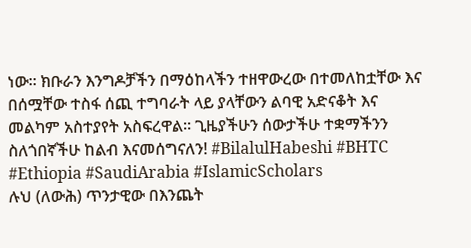ነው። ክቡራን እንግዶቻችን በማዕከላችን ተዘዋውረው በተመለከቷቸው እና በሰሟቸው ተስፋ ሰጪ ተግባራት ላይ ያላቸውን ልባዊ አድናቆት እና መልካም አስተያየት አስፍረዋል። ጊዜያችሁን ሰውታችሁ ተቋማችንን ስለጎበኛችሁ ከልብ እናመሰግናለን! #BilalulHabeshi #BHTC #Ethiopia #SaudiArabia #IslamicScholars
ሉህ (ለውሕ) ጥንታዊው በእንጨት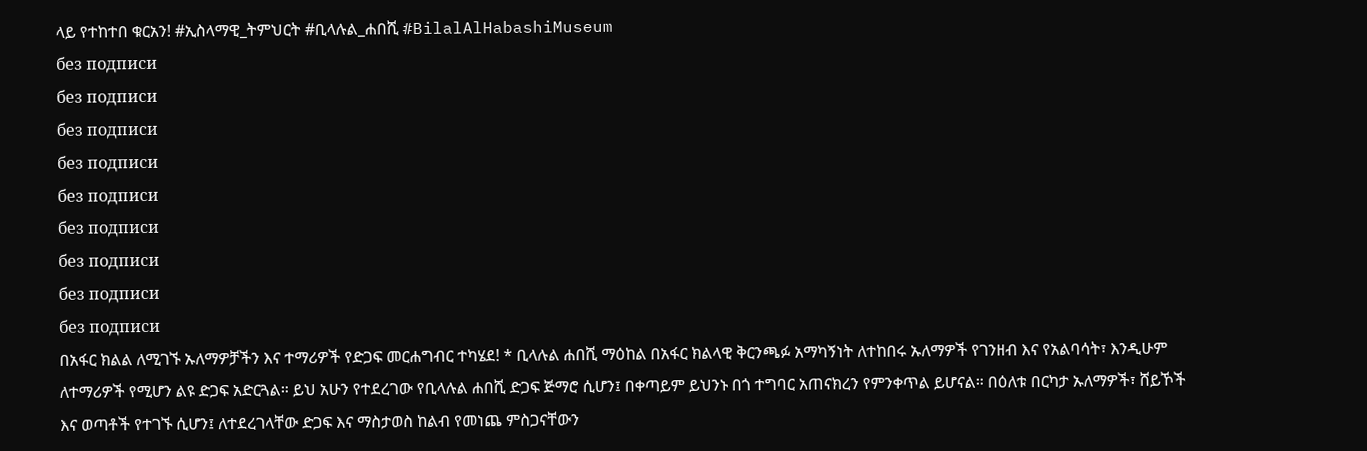ላይ የተከተበ ቁርአን! #ኢስላማዊ_ትምህርት #ቢላሉል_ሐበሺ #BilalAlHabashiMuseum
без подписи
без подписи
без подписи
без подписи
без подписи
без подписи
без подписи
без подписи
без подписи
በአፋር ክልል ለሚገኙ ኡለማዎቻችን እና ተማሪዎች የድጋፍ መርሐግብር ተካሄደ! * ቢላሉል ሐበሺ ማዕከል በአፋር ክልላዊ ቅርንጫፉ አማካኝነት ለተከበሩ ኡለማዎች የገንዘብ እና የአልባሳት፣ እንዲሁም ለተማሪዎች የሚሆን ልዩ ድጋፍ አድርጓል። ይህ አሁን የተደረገው የቢላሉል ሐበሺ ድጋፍ ጅማሮ ሲሆን፤ በቀጣይም ይህንኑ በጎ ተግባር አጠናክረን የምንቀጥል ይሆናል። በዕለቱ በርካታ ኡለማዎች፣ ሸይኾች እና ወጣቶች የተገኙ ሲሆን፤ ለተደረገላቸው ድጋፍ እና ማስታወስ ከልብ የመነጨ ምስጋናቸውን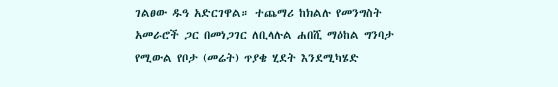ገልፀው ዱዓ አድርገዋል። ተጨማሪ ከክልሉ የመንግስት አመራሮች ጋር በመነጋገር ለቢላሉል ሐበሺ ማዕከል ግንባታ የሚውል የቦታ (መሬት) ጥያቄ ሂደት እንደሚካሄድ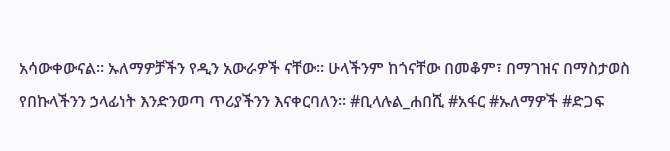አሳውቀውናል። ኡለማዎቻችን የዲን አውራዎች ናቸው። ሁላችንም ከጎናቸው በመቆም፣ በማገዝና በማስታወስ የበኩላችንን ኃላፊነት እንድንወጣ ጥሪያችንን እናቀርባለን። #ቢላሉል_ሐበሺ #አፋር #ኡለማዎች #ድጋፍ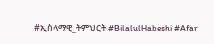#ኢስላማዊ_ትምህርት #BilalulHabeshi #Afar